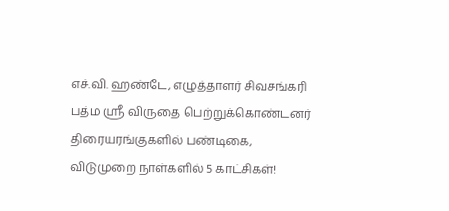எச்.வி. ஹண்டே, எழுத்தாளர் சிவசங்கரி பத்ம ஸ்ரீ விருதை பெற்றுக்கொண்டனர் திரையரங்குகளில் பண்டிகை, விடுமுறை நாள்களில் 5 காட்சிகள்!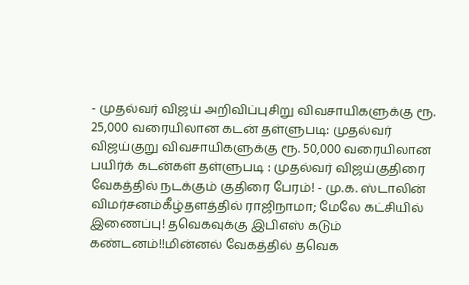- முதல்வர் விஜய் அறிவிப்புசிறு விவசாயிகளுக்கு ரூ. 25,000 வரையிலான கடன் தள்ளுபடி: முதல்வர் விஜய்குறு விவசாயிகளுக்கு ரூ. 50,000 வரையிலான பயிர்க் கடன்கள் தள்ளுபடி : முதல்வர் விஜய்குதிரை வேகத்தில் நடக்கும் குதிரை பேரம்! - மு.க. ஸ்டாலின் விமர்சனம்கீழ்தளத்தில் ராஜிநாமா; மேலே கட்சியில் இணைப்பு! தவெகவுக்கு இபிஎஸ் கடும் கண்டனம்!!மின்னல் வேகத்தில் தவெக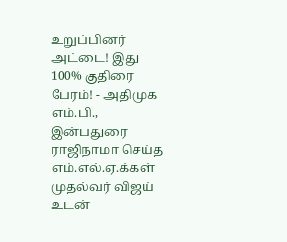உறுப்பினர் அட்டை! இது 100% குதிரை பேரம்! - அதிமுக எம்.பி., இன்பதுரை ராஜிநாமா செய்த எம்.எல்.ஏ.க்கள் முதல்வர் விஜய் உடன்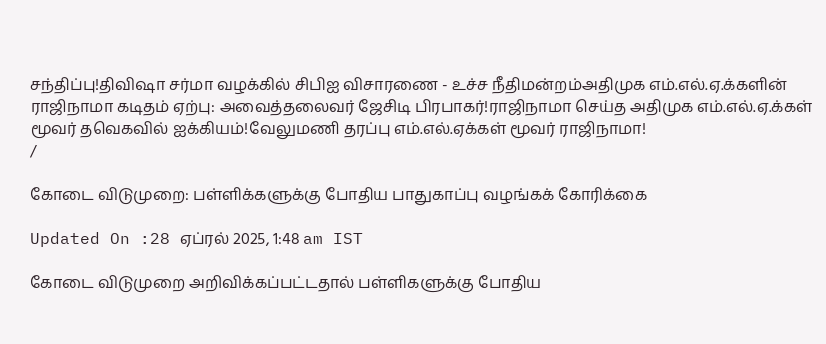சந்திப்பு!திவிஷா சர்மா வழக்கில் சிபிஐ விசாரணை - உச்ச நீதிமன்றம்அதிமுக எம்.எல்.ஏ.க்களின் ராஜிநாமா கடிதம் ஏற்பு: அவைத்தலைவர் ஜேசிடி பிரபாகர்!ராஜிநாமா செய்த அதிமுக எம்.எல்.ஏ.க்கள் மூவர் தவெகவில் ஐக்கியம்!வேலுமணி தரப்பு எம்.எல்.ஏக்கள் மூவர் ராஜிநாமா!
/

கோடை விடுமுறை: பள்ளிக்களுக்கு போதிய பாதுகாப்பு வழங்கக் கோரிக்கை

Updated On :28 ஏப்ரல் 2025, 1:48 am IST

கோடை விடுமுறை அறிவிக்கப்பட்டதால் பள்ளிகளுக்கு போதிய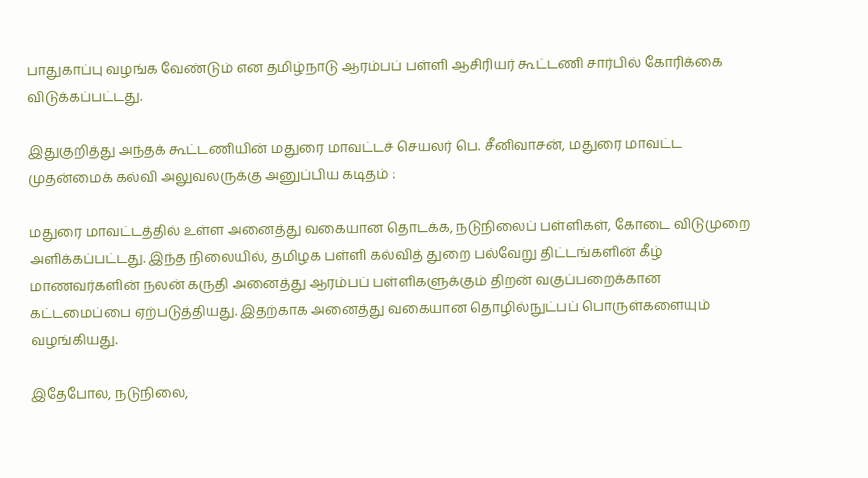பாதுகாப்பு வழங்க வேண்டும் என தமிழ்நாடு ஆரம்பப் பள்ளி ஆசிரியர் கூட்டணி சார்பில் கோரிக்கை விடுக்கப்பட்டது.

இதுகுறித்து அந்தக் கூட்டணியின் மதுரை மாவட்டச் செயலர் பெ. சீனிவாசன், மதுரை மாவட்ட முதன்மைக் கல்வி அலுவலருக்கு அனுப்பிய கடிதம் :

மதுரை மாவட்டத்தில் உள்ள அனைத்து வகையான தொடக்க, நடுநிலைப் பள்ளிகள், கோடை விடுமுறை அளிக்கப்பட்டது. இந்த நிலையில், தமிழக பள்ளி கல்வித் துறை பல்வேறு திட்டங்களின் கீழ் மாணவர்களின் நலன் கருதி அனைத்து ஆரம்பப் பள்ளிகளுக்கும் திறன் வகுப்பறைக்கான கட்டமைப்பை ஏற்படுத்தியது. இதற்காக அனைத்து வகையான தொழில்நுட்பப் பொருள்களையும் வழங்கியது.

இதேபோல, நடுநிலை,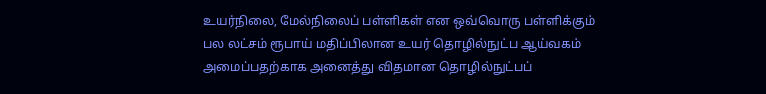உயர்நிலை, மேல்நிலைப் பள்ளிகள் என ஒவ்வொரு பள்ளிக்கும் பல லட்சம் ரூபாய் மதிப்பிலான உயர் தொழில்நுட்ப ஆய்வகம் அமைப்பதற்காக அனைத்து விதமான தொழில்நுட்பப்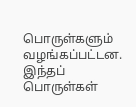பொருள்களும் வழங்கப்பட்டன. இந்தப் பொருள்கள்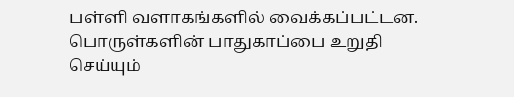பள்ளி வளாகங்களில் வைக்கப்பட்டன. பொருள்களின் பாதுகாப்பை உறுதி செய்யும்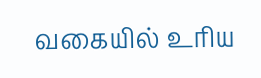வகையில் உரிய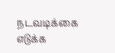நடவடிக்கை எடுக்க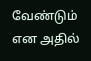வேண்டும் என அதில்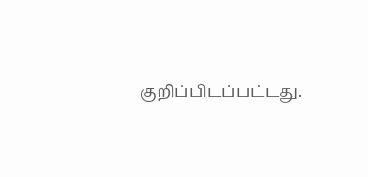குறிப்பிடப்பட்டது.